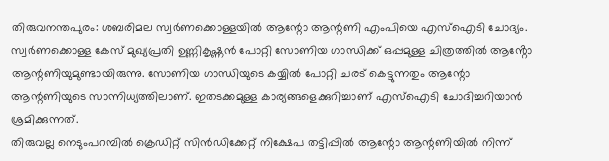തിരുവനന്തപുരം: ശബരിമല സ്വർണക്കൊള്ളയിൽ ആന്റോ ആന്റണി എംപിയെ എസ്ഐടി ചോദ്യം. സ്വർണക്കൊള്ള കേസ് മുഖ്യപ്രതി ഉണ്ണികൃഷ്ണൻ പോറ്റി സോണിയ ഗാന്ധിക്ക് ഒപ്പമുള്ള ചിത്രത്തിൽ ആൻ്റോ ആന്റണിയുമുണ്ടായിരുന്നു. സോണിയ ഗാന്ധിയുടെ കയ്യിൽ പോറ്റി ചരട് കെട്ടുന്നതും ആന്റോ ആന്റണിയുടെ സാന്നിധ്യത്തിലാണ്. ഇതടക്കമുള്ള കാര്യങ്ങളെക്കുറിച്ചാണ് എസ്ഐടി ചോദിച്ചറിയാൻ ശ്രമിക്കുന്നത്.
തിരുവല്ല നെടുംപറമ്പിൽ ക്രെഡിറ്റ് സിൻഡിക്കേറ്റ് നിക്ഷേപ തട്ടിപ്പിൽ ആന്റോ ആന്റണിയിൽ നിന്ന്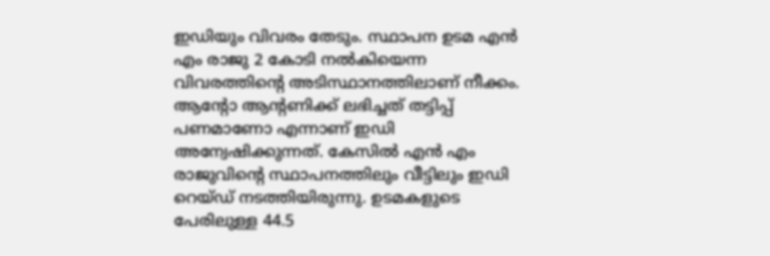ഇഡിയും വിവരം തേടും. സ്ഥാപന ഉടമ എൻ എം രാജു 2 കോടി നൽകിയെന്ന വിവരത്തിന്റെ അടിസ്ഥാനത്തിലാണ് നീക്കം. ആന്റോ ആന്റണിക്ക് ലഭിച്ചത് തട്ടിപ്പ് പണമാണോ എന്നാണ് ഇഡി അന്വേഷിക്കുന്നത്. കേസിൽ എൻ എം രാജുവിന്റെ സ്ഥാപനത്തിലും വീട്ടിലും ഇഡി റെയ്ഡ് നടത്തിയിരുന്നു. ഉടമകളുടെ പേരിലുള്ള 44.5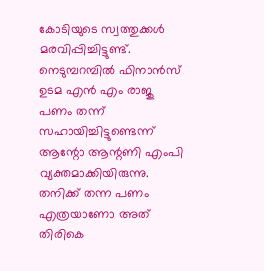കോടിയുടെ സ്വത്തുക്കൾ മരവിപ്പിച്ചിട്ടുണ്ട്.
നെടുമ്പറമ്പിൽ ഫിനാൻസ് ഉടമ എൻ എം രാജു പണം തന്ന് സഹായിച്ചിട്ടുണ്ടെന്ന് ആന്റോ ആന്റണി എംപി വ്യക്തമാക്കിയിരുന്നു. തനിക്ക് തന്ന പണം എത്രയാണോ അത് തിരികെ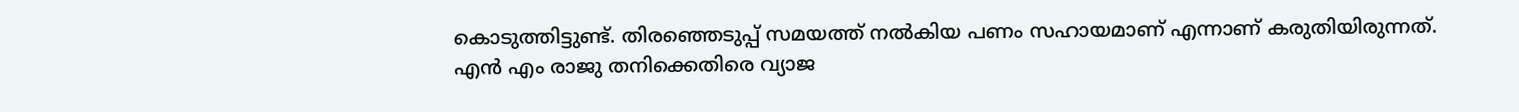കൊടുത്തിട്ടുണ്ട്. തിരഞ്ഞെടുപ്പ് സമയത്ത് നൽകിയ പണം സഹായമാണ് എന്നാണ് കരുതിയിരുന്നത്. എൻ എം രാജു തനിക്കെതിരെ വ്യാജ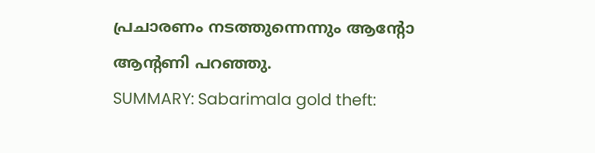പ്രചാരണം നടത്തുന്നെന്നും ആന്റോ ആന്റണി പറഞ്ഞു.
SUMMARY: Sabarimala gold theft: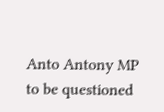Anto Antony MP to be questioned